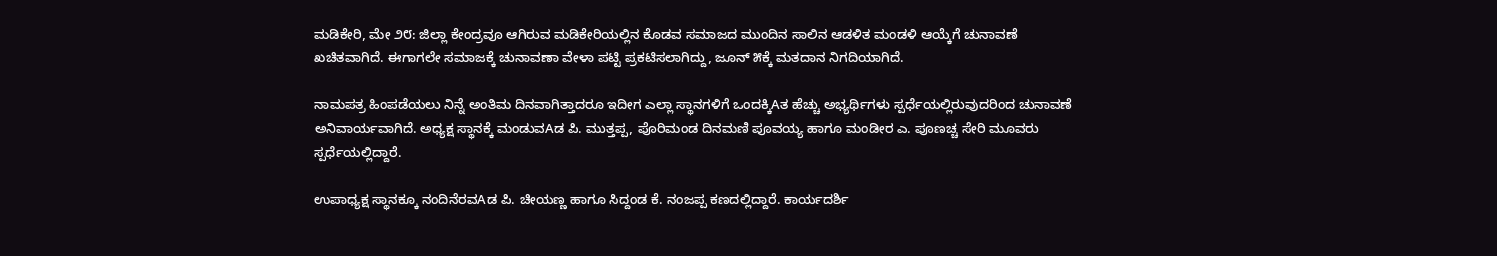ಮಡಿಕೇರಿ, ಮೇ ೨೮: ಜಿಲ್ಲಾ ಕೇಂದ್ರವೂ ಆಗಿರುವ ಮಡಿಕೇರಿಯಲ್ಲಿನ ಕೊಡವ ಸಮಾಜದ ಮುಂದಿನ ಸಾಲಿನ ಆಡಳಿತ ಮಂಡಳಿ ಆಯ್ಕೆಗೆ ಚುನಾವಣೆ ಖಚಿತವಾಗಿದೆ. ಈಗಾಗಲೇ ಸಮಾಜಕ್ಕೆ ಚುನಾವಣಾ ವೇಳಾ ಪಟ್ಟಿ ಪ್ರಕಟಿಸಲಾಗಿದ್ದು, ಜೂನ್ ೫ಕ್ಕೆ ಮತದಾನ ನಿಗದಿಯಾಗಿದೆ.

ನಾಮಪತ್ರ ಹಿಂಪಡೆಯಲು ನಿನ್ನೆ ಅಂತಿಮ ದಿನವಾಗಿತ್ತಾದರೂ ಇದೀಗ ಎಲ್ಲಾ ಸ್ಥಾನಗಳಿಗೆ ಒಂದಕ್ಕಿAತ ಹೆಚ್ಚು ಅಭ್ಯರ್ಥಿಗಳು ಸ್ಪರ್ಧೆಯಲ್ಲಿರುವುದರಿಂದ ಚುನಾವಣೆ ಅನಿವಾರ್ಯವಾಗಿದೆ. ಅಧ್ಯಕ್ಷ ಸ್ಥಾನಕ್ಕೆ ಮಂಡುವAಡ ಪಿ. ಮುತ್ತಪ್ಪ, ಪೊರಿಮಂಡ ದಿನಮಣಿ ಪೂವಯ್ಯ ಹಾಗೂ ಮಂಡೀರ ಎ. ಪೂಣಚ್ಚ ಸೇರಿ ಮೂವರು ಸ್ಪರ್ಧೆಯಲ್ಲಿದ್ದಾರೆ.

ಉಪಾಧ್ಯಕ್ಷ ಸ್ಥಾನಕ್ಕೂ ನಂದಿನೆರವAಡ ಪಿ. ಚೀಯಣ್ಣ ಹಾಗೂ ಸಿದ್ದಂಡ ಕೆ. ನಂಜಪ್ಪ ಕಣದಲ್ಲಿದ್ದಾರೆ. ಕಾರ್ಯದರ್ಶಿ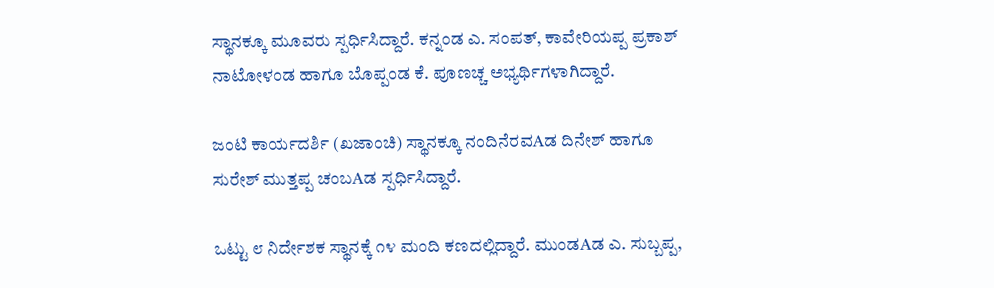ಸ್ಥಾನಕ್ಕೂ ಮೂವರು ಸ್ಪರ್ಧಿಸಿದ್ದಾರೆ. ಕನ್ನಂಡ ಎ. ಸಂಪತ್, ಕಾವೇರಿಯಪ್ಪ ಪ್ರಕಾಶ್ ನಾಟೋಳಂಡ ಹಾಗೂ ಬೊಪ್ಪಂಡ ಕೆ. ಪೂಣಚ್ಚ ಅಭ್ಯರ್ಥಿಗಳಾಗಿದ್ದಾರೆ.

ಜಂಟಿ ಕಾರ್ಯದರ್ಶಿ (ಖಜಾಂಚಿ) ಸ್ಥಾನಕ್ಕೂ ನಂದಿನೆರವAಡ ದಿನೇಶ್ ಹಾಗೂ ಸುರೇಶ್ ಮುತ್ತಪ್ಪ ಚಂಬAಡ ಸ್ಪರ್ಧಿಸಿದ್ದಾರೆ.

ಒಟ್ಟು ೮ ನಿರ್ದೇಶಕ ಸ್ಥಾನಕ್ಕೆ ೧೪ ಮಂದಿ ಕಣದಲ್ಲಿದ್ದಾರೆ. ಮುಂಡAಡ ಎ. ಸುಬ್ಬಪ್ಪ,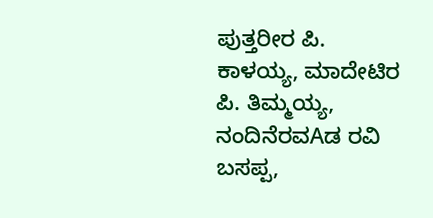ಪುತ್ತರೀರ ಪಿ. ಕಾಳಯ್ಯ, ಮಾದೇಟಿರ ಪಿ. ತಿಮ್ಮಯ್ಯ, ನಂದಿನೆರವAಡ ರವಿ ಬಸಪ್ಪ,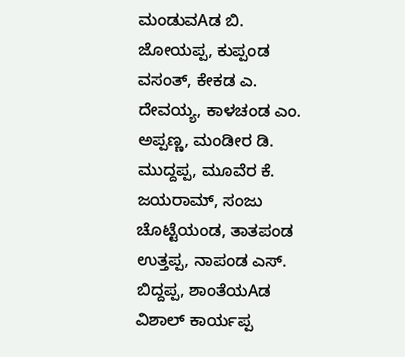ಮಂಡುವAಡ ಬಿ. ಜೋಯಪ್ಪ, ಕುಪ್ಪಂಡ ವಸಂತ್, ಕೇಕಡ ಎ. ದೇವಯ್ಯ, ಕಾಳಚಂಡ ಎಂ. ಅಪ್ಪಣ್ಣ, ಮಂಡೀರ ಡಿ. ಮುದ್ದಪ್ಪ, ಮೂವೆರ ಕೆ. ಜಯರಾಮ್, ಸಂಜು ಚೊಟ್ಟೆಯಂಡ, ತಾತಪಂಡ ಉತ್ತಪ್ಪ, ನಾಪಂಡ ಎಸ್. ಬಿದ್ದಪ್ಪ, ಶಾಂತೆಯAಡ ವಿಶಾಲ್ ಕಾರ್ಯಪ್ಪ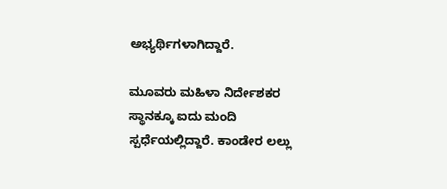ಅಭ್ಯರ್ಥಿಗಳಾಗಿದ್ದಾರೆ.

ಮೂವರು ಮಹಿಳಾ ನಿರ್ದೇಶಕರ ಸ್ಥಾನಕ್ಕೂ ಐದು ಮಂದಿ ಸ್ಪರ್ಧೆಯಲ್ಲಿದ್ದಾರೆ. ಕಾಂಡೇರ ಲಲ್ಲು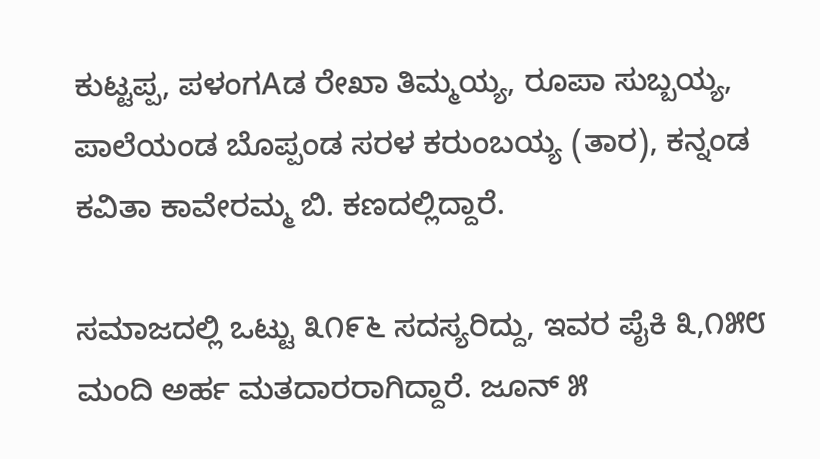ಕುಟ್ಟಪ್ಪ, ಪಳಂಗAಡ ರೇಖಾ ತಿಮ್ಮಯ್ಯ, ರೂಪಾ ಸುಬ್ಬಯ್ಯ, ಪಾಲೆಯಂಡ ಬೊಪ್ಪಂಡ ಸರಳ ಕರುಂಬಯ್ಯ (ತಾರ), ಕನ್ನಂಡ ಕವಿತಾ ಕಾವೇರಮ್ಮ ಬಿ. ಕಣದಲ್ಲಿದ್ದಾರೆ.

ಸಮಾಜದಲ್ಲಿ ಒಟ್ಟು ೩೧೯೬ ಸದಸ್ಯರಿದ್ದು, ಇವರ ಪೈಕಿ ೩,೧೫೮ ಮಂದಿ ಅರ್ಹ ಮತದಾರರಾಗಿದ್ದಾರೆ. ಜೂನ್ ೫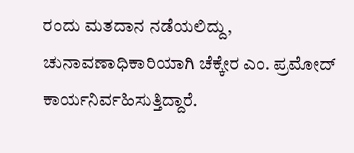ರಂದು ಮತದಾನ ನಡೆಯಲಿದ್ದು, ಚುನಾವಣಾಧಿಕಾರಿಯಾಗಿ ಚೆಕ್ಕೇರ ಎಂ. ಪ್ರಮೋದ್ ಕಾರ್ಯನಿರ್ವಹಿಸುತ್ತಿದ್ದಾರೆ.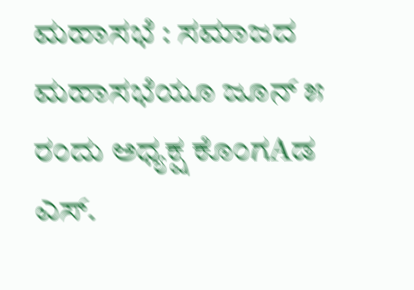ಮಹಾಸಭೆ : ಸಮಾಜದ ಮಹಾಸಭೆಯೂ ಜೂನ್ ೫ ರಂದು ಅಧ್ಯಕ್ಷ ಕೊಂಗAಡ ಎಸ್.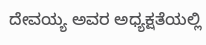ದೇವಯ್ಯ ಅವರ ಅಧ್ಯಕ್ಷತೆಯಲ್ಲಿ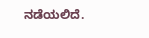ನಡೆಯಲಿದೆ.